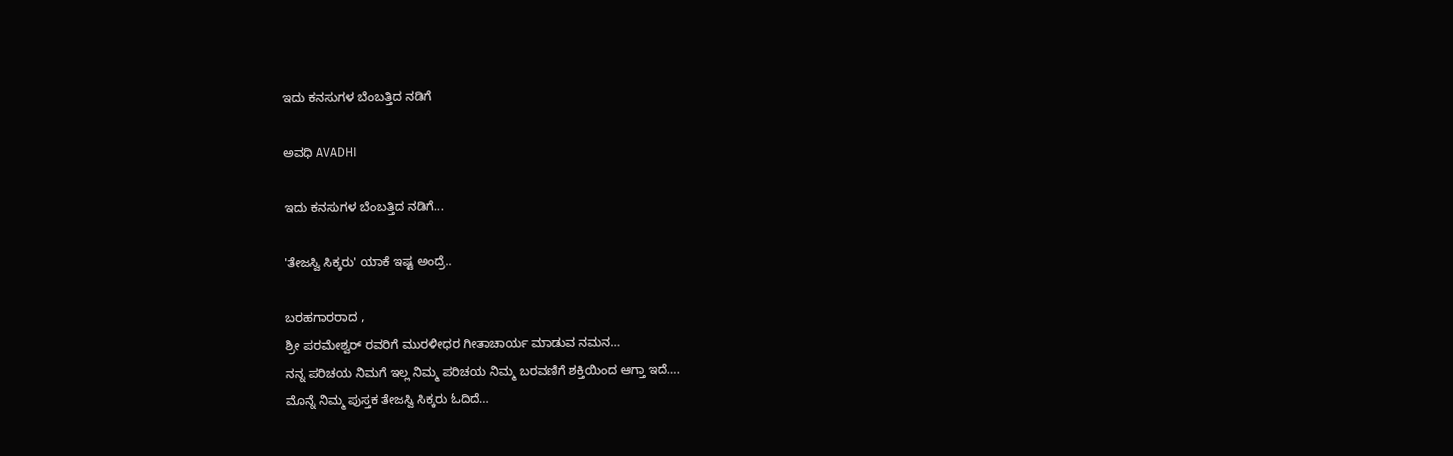ಇದು ಕನಸುಗಳ ಬೆಂಬತ್ತಿದ ನಡಿಗೆ‍

ಅವಧಿ AVADHI

ಇದು ಕನಸುಗಳ ಬೆಂಬತ್ತಿದ ನಡಿಗೆ...

'ತೇಜಸ್ವಿ ಸಿಕ್ಕರು' ಯಾಕೆ ಇಷ್ಟ ಅಂದ್ರೆ..

ಬರಹಗಾರರಾದ ,
ಶ್ರೀ ಪರಮೇಶ್ವರ್ ರವರಿಗೆ ಮುರಳೀಧರ ಗೀತಾಚಾರ್ಯ ಮಾಡುವ ನಮನ…
ನನ್ನ ಪರಿಚಯ ನಿಮಗೆ ಇಲ್ಲ ನಿಮ್ಮ ಪರಿಚಯ ನಿಮ್ಮ ಬರವಣಿಗೆ ಶಕ್ತಿಯಿಂದ ಆಗ್ತಾ ಇದೆ….
ಮೊನ್ನೆ ನಿಮ್ಮ ಪುಸ್ತಕ ತೇಜಸ್ವಿ ಸಿಕ್ಕರು ಓದಿದೆ…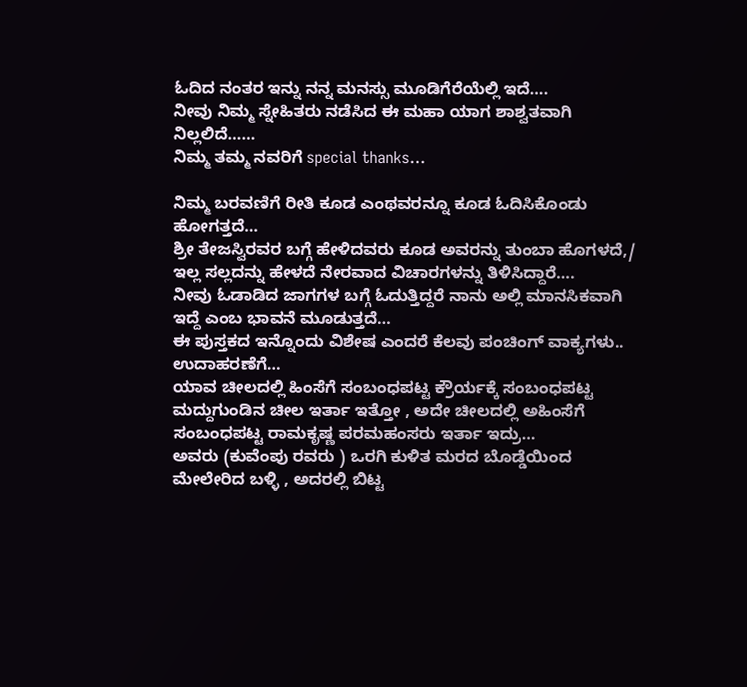ಓದಿದ ನಂತರ ಇನ್ನು ನನ್ನ ಮನಸ್ಸು ಮೂಡಿಗೆರೆಯೆಲ್ಲಿ ಇದೆ….
ನೀವು ನಿಮ್ಮ ಸ್ನೇಹಿತರು ನಡೆಸಿದ ಈ ಮಹಾ ಯಾಗ ಶಾಶ್ವತವಾಗಿ ನಿಲ್ಲಲಿದೆ……
ನಿಮ್ಮ ತಮ್ಮ ನವರಿಗೆ special thanks…

ನಿಮ್ಮ ಬರವಣಿಗೆ ರೀತಿ ಕೂಡ ಎಂಥವರನ್ನೂ ಕೂಡ ಓದಿಸಿಕೊಂಡು ಹೋಗತ್ತದೆ…
ಶ್ರೀ ತೇಜಸ್ವಿರವರ ಬಗ್ಗೆ ಹೇಳಿದವರು ಕೂಡ ಅವರನ್ನು ತುಂಬಾ ಹೊಗಳದೆ,/ ಇಲ್ಲ ಸಲ್ಲದನ್ನು ಹೇಳದೆ ನೇರವಾದ ವಿಚಾರಗಳನ್ನು ತಿಳಿಸಿದ್ದಾರೆ….
ನೀವು ಓಡಾಡಿದ ಜಾಗಗಳ ಬಗ್ಗೆ ಓದುತ್ತಿದ್ದರೆ ನಾನು ಅಲ್ಲಿ ಮಾನಸಿಕವಾಗಿ ಇದ್ದೆ ಎಂಬ ಭಾವನೆ ಮೂಡುತ್ತದೆ…
ಈ ಪುಸ್ತಕದ ಇನ್ನೊಂದು ವಿಶೇಷ ಎಂದರೆ ಕೆಲವು ಪಂಚಿಂಗ್ ವಾಕ್ಯಗಳು..
ಉದಾಹರಣೆಗೆ…
ಯಾವ ಚೀಲದಲ್ಲಿ ಹಿಂಸೆಗೆ ಸಂಬಂಧಪಟ್ಟ ಕ್ರೌರ್ಯಕ್ಕೆ ಸಂಬಂಧಪಟ್ಟ ಮದ್ದುಗುಂಡಿನ ಚೀಲ ಇರ್ತಾ ಇತ್ತೋ , ಅದೇ ಚೀಲದಲ್ಲಿ ಅಹಿಂಸೆಗೆ ಸಂಬಂಧಪಟ್ಟ ರಾಮಕೃಷ್ಣ ಪರಮಹಂಸರು ಇರ್ತಾ ಇದ್ರು…
ಅವರು (ಕುವೆಂಪು ರವರು ) ಒರಗಿ ಕುಳಿತ ಮರದ ಬೊಡ್ಡೆಯಿಂದ ಮೇಲೇರಿದ ಬಳ್ಳಿ , ಅದರಲ್ಲಿ ಬಿಟ್ಟ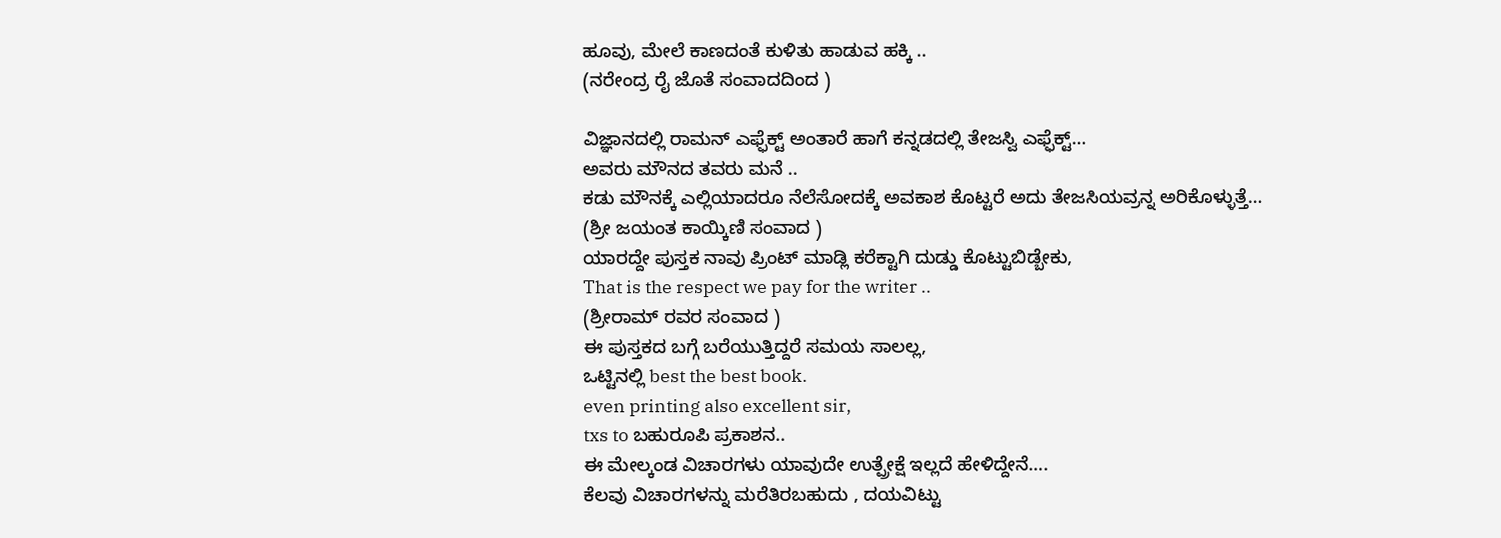ಹೂವು, ಮೇಲೆ ಕಾಣದಂತೆ ಕುಳಿತು ಹಾಡುವ ಹಕ್ಕಿ ..
(ನರೇಂದ್ರ ರೈ ಜೊತೆ ಸಂವಾದದಿಂದ )

ವಿಜ್ಞಾನದಲ್ಲಿ ರಾಮನ್ ಎಫ್ಫೆಕ್ಟ್ ಅಂತಾರೆ ಹಾಗೆ ಕನ್ನಡದಲ್ಲಿ ತೇಜಸ್ವಿ ಎಫ್ಫೆಕ್ಟ್…
ಅವರು ಮೌನದ ತವರು ಮನೆ ..
ಕಡು ಮೌನಕ್ಕೆ ಎಲ್ಲಿಯಾದರೂ ನೆಲೆಸೋದಕ್ಕೆ ಅವಕಾಶ ಕೊಟ್ಟರೆ ಅದು ತೇಜಸಿಯವ್ರನ್ನ ಅರಿಕೊಳ್ಳುತ್ತೆ…
(ಶ್ರೀ ಜಯಂತ ಕಾಯ್ಕಿಣಿ ಸಂವಾದ )
ಯಾರದ್ದೇ ಪುಸ್ತಕ ನಾವು ಪ್ರಿಂಟ್ ಮಾಡ್ಲಿ ಕರೆಕ್ಟಾಗಿ ದುಡ್ಡು ಕೊಟ್ಟುಬಿಡ್ಬೇಕು,
That is the respect we pay for the writer ..
(ಶ್ರೀರಾಮ್ ರವರ ಸಂವಾದ )
ಈ ಪುಸ್ತಕದ ಬಗ್ಗೆ ಬರೆಯುತ್ತಿದ್ದರೆ ಸಮಯ ಸಾಲಲ್ಲ,
ಒಟ್ಟಿನಲ್ಲಿ best the best book.
even printing also excellent sir,
txs to ಬಹುರೂಪಿ ಪ್ರಕಾಶನ..
ಈ ಮೇಲ್ಕಂಡ ವಿಚಾರಗಳು ಯಾವುದೇ ಉತ್ಪ್ರೇಕ್ಷೆ ಇಲ್ಲದೆ ಹೇಳಿದ್ದೇನೆ….
ಕೆಲವು ವಿಚಾರಗಳನ್ನು ಮರೆತಿರಬಹುದು , ದಯವಿಟ್ಟು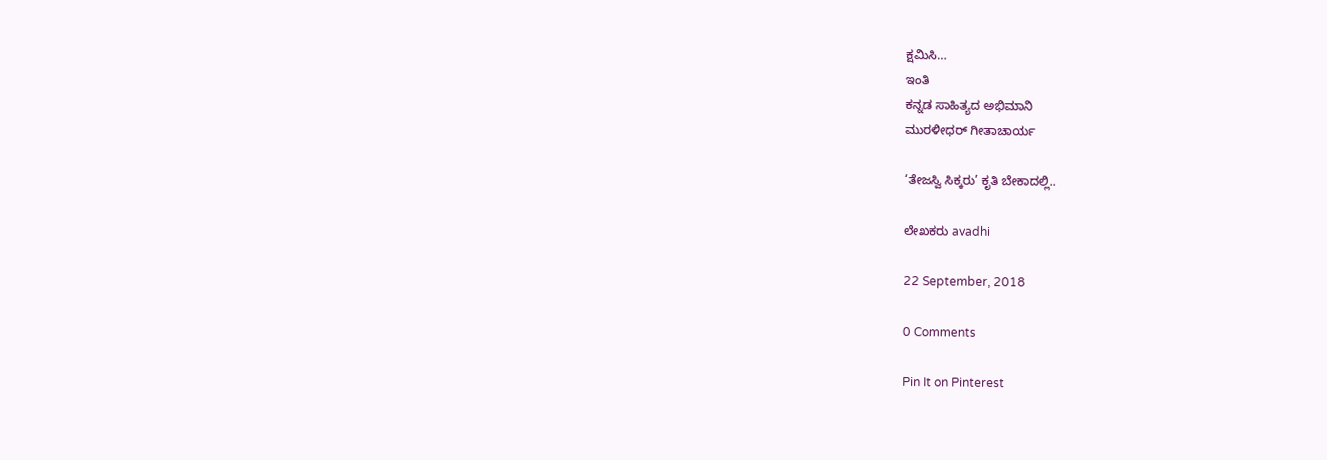ಕ್ಷಮಿಸಿ…
ಇಂತಿ
ಕನ್ನಡ ಸಾಹಿತ್ಯದ ಅಭಿಮಾನಿ
ಮುರಳೀಧರ್ ಗೀತಾಚಾರ್ಯ

‘ತೇಜಸ್ವಿ ಸಿಕ್ಕರು’ ಕೃತಿ ಬೇಕಾದಲ್ಲಿ..

ಲೇಖಕರು avadhi

22 September, 2018

0 Comments

Pin It on Pinterest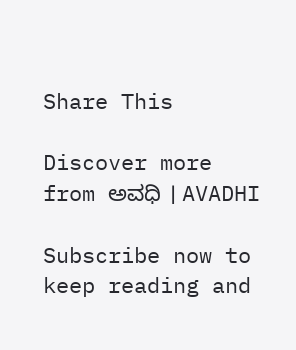Share This

Discover more from ಅವಧಿ । AVADHI

Subscribe now to keep reading and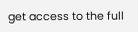get access to the full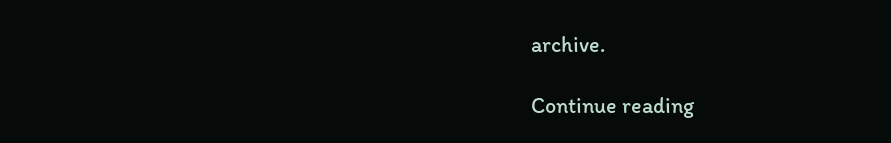archive.

Continue reading